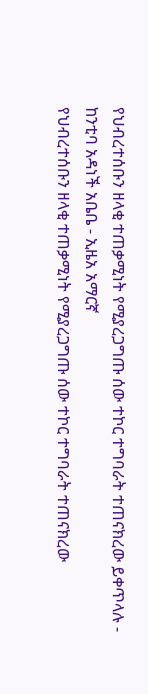የህብረተሰቡን ዘላቂ ተጠቃሚነት የሚያረጋግጡ ሰው ተኮር ተግባራት ተጠናክረው ይቀጥላሉ - ከንቲባ አዳነች አቤቤ - ኢዜአ አማርኛ
የህብረተሰቡን ዘላቂ ተጠቃሚነት የሚያረጋግጡ ሰው ተኮር ተግባራት ተጠናክረው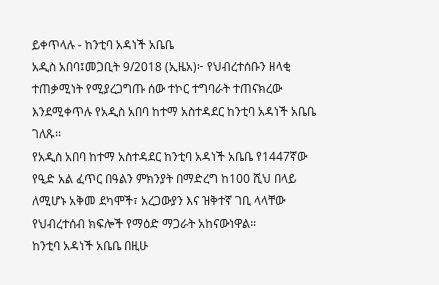ይቀጥላሉ - ከንቲባ አዳነች አቤቤ
አዲስ አበባ፤መጋቢት 9/2018 (ኢዜአ)፦ የህብረተሰቡን ዘላቂ ተጠቃሚነት የሚያረጋግጡ ሰው ተኮር ተግባራት ተጠናክረው እንደሚቀጥሉ የአዲስ አበባ ከተማ አስተዳደር ከንቲባ አዳነች አቤቤ ገለጹ፡፡
የአዲስ አበባ ከተማ አስተዳደር ከንቲባ አዳነች አቤቤ የ1447ኛው የዒድ አል ፈጥር በዓልን ምክንያት በማድረግ ከ100 ሺህ በላይ ለሚሆኑ አቅመ ደካሞች፣ አረጋውያን እና ዝቅተኛ ገቢ ላላቸው የህብረተሰብ ክፍሎች የማዕድ ማጋራት አከናውነዋል።
ከንቲባ አዳነች አቤቤ በዚሁ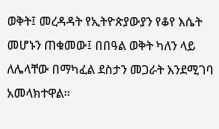ወቅት፤ መረዳዳት የኢትዮጵያውያን የቆየ እሴት መሆኑን ጠቁመው፤ በበዓል ወቅት ካለን ላይ ለሌላቸው በማካፈል ደስታን መጋራት እንደሚገባ አመላክተዋል።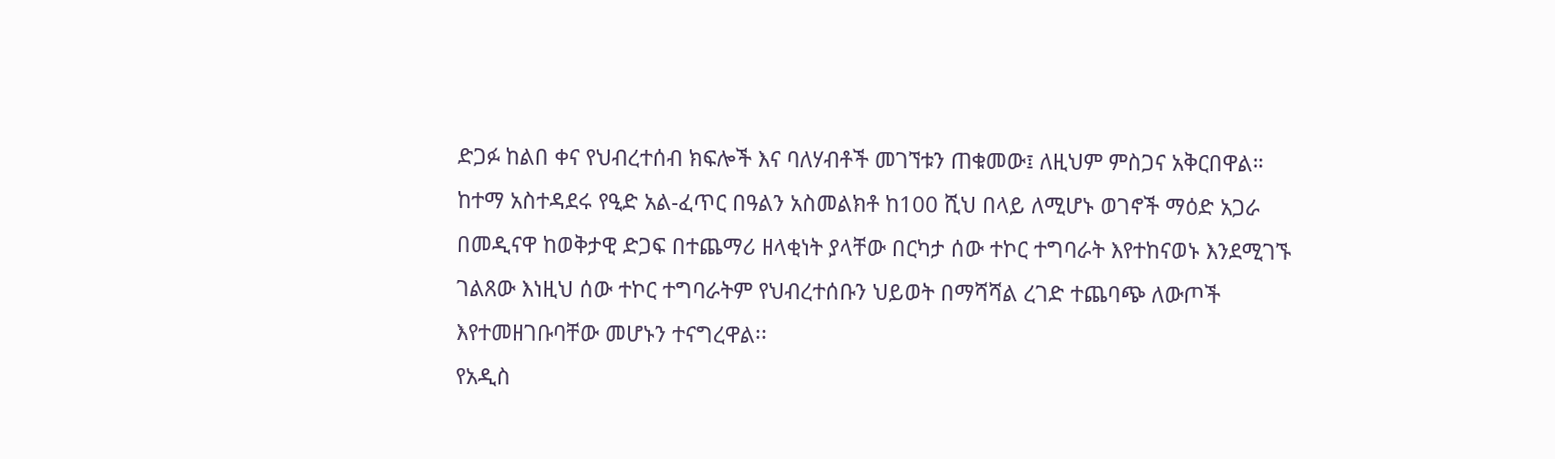ድጋፉ ከልበ ቀና የህብረተሰብ ክፍሎች እና ባለሃብቶች መገኘቱን ጠቁመው፤ ለዚህም ምስጋና አቅርበዋል።
ከተማ አስተዳደሩ የዒድ አል-ፈጥር በዓልን አስመልክቶ ከ100 ሺህ በላይ ለሚሆኑ ወገኖች ማዕድ አጋራ
በመዲናዋ ከወቅታዊ ድጋፍ በተጨማሪ ዘላቂነት ያላቸው በርካታ ሰው ተኮር ተግባራት እየተከናወኑ እንደሚገኙ ገልጸው እነዚህ ሰው ተኮር ተግባራትም የህብረተሰቡን ህይወት በማሻሻል ረገድ ተጨባጭ ለውጦች እየተመዘገቡባቸው መሆኑን ተናግረዋል፡፡
የአዲስ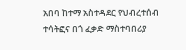አበባ ከተማ አስተዳደር የህብረተሰብ ተሳትፎና በጎ ፈቃድ ማስተባበሪያ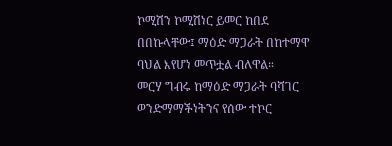ኮሚሽን ኮሚሽነር ይመር ከበደ በበኩላቸው፤ ማዕድ ማጋራት በከተማዋ ባህል እየሆነ መጥቷል ብለዋል።
መርሃ ግብሩ ከማዕድ ማጋራት ባሻገር ወንድማማችነትንና የሰው ተኮር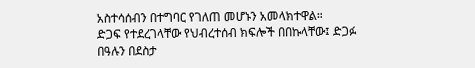አስተሳሰብን በተግባር የገለጠ መሆኑን አመላክተዋል።
ድጋፍ የተደረገላቸው የህብረተሰብ ክፍሎች በበኩላቸው፤ ድጋፉ በዓሉን በደስታ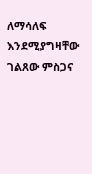ለማሳለፍ እንደሚያግዛቸው ገልጸው ምስጋና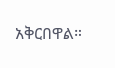አቅርበዋል።